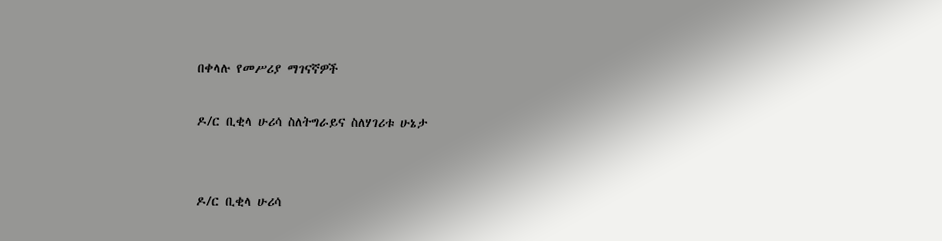በቀላሉ የመሥሪያ ማገናኛዎች

ዶ/ር ቢቂላ ሁሪሳ ስለትግራይና ስለሃገሪቱ ሁኔታ


ዶ/ር ቢቂላ ሁሪሳ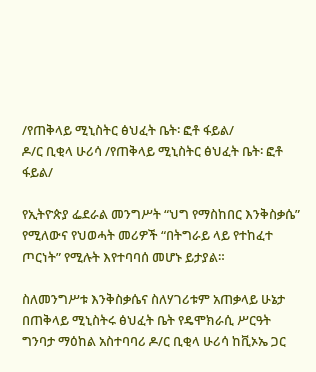/የጠቅላይ ሚኒስትር ፅህፈት ቤት፡ ፎቶ ፋይል/
ዶ/ር ቢቂላ ሁሪሳ /የጠቅላይ ሚኒስትር ፅህፈት ቤት፡ ፎቶ ፋይል/

የኢትዮጵያ ፌደራል መንግሥት “ህግ የማስከበር እንቅስቃሴ” የሚለውና የህወሓት መሪዎች “በትግራይ ላይ የተከፈተ ጦርነት” የሚሉት እየተባባሰ መሆኑ ይታያል።

ስለመንግሥቱ እንቅስቃሴና ስለሃገሪቱም አጠቃላይ ሁኔታ በጠቅላይ ሚኒስትሩ ፅህፈት ቤት የዴሞክራሲ ሥርዓት ግንባታ ማዕከል አስተባባሪ ዶ/ር ቢቂላ ሁሪሳ ከቪኦኤ ጋር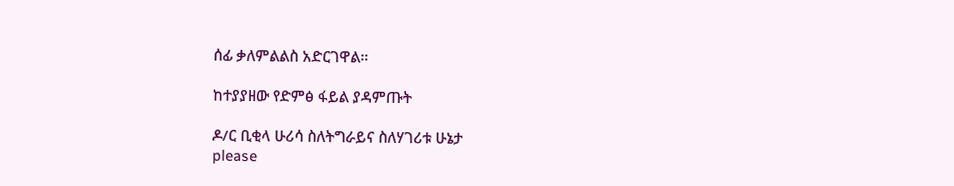ሰፊ ቃለምልልስ አድርገዋል።

ከተያያዘው የድምፅ ፋይል ያዳምጡት

ዶ/ር ቢቂላ ሁሪሳ ስለትግራይና ስለሃገሪቱ ሁኔታ
please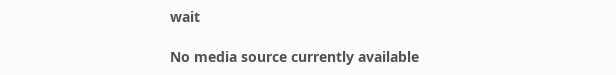wait

No media source currently available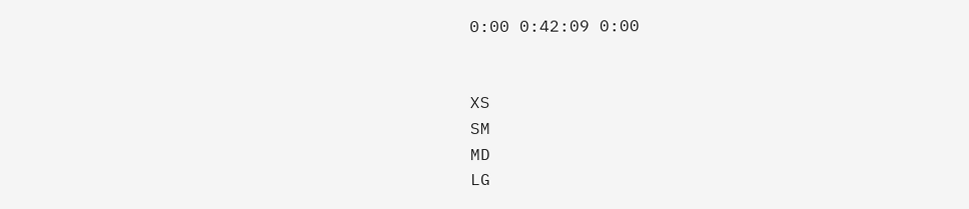0:00 0:42:09 0:00


XS
SM
MD
LG